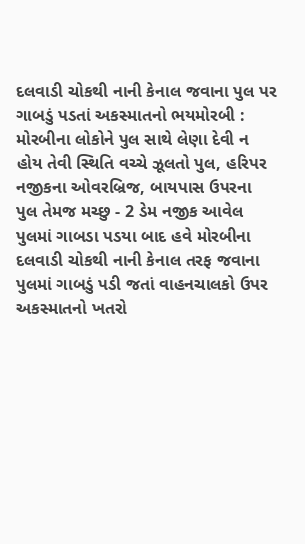દલવાડી ચોકથી નાની કેનાલ જવાના પુલ પર ગાબડું પડતાં અકસ્માતનો ભયમોરબી : મોરબીના લોકોને પુલ સાથે લેણા દેવી ન હોય તેવી સ્થિતિ વચ્ચે ઝૂલતો પુલ, હરિપર નજીકના ઓવરબ્રિજ, બાયપાસ ઉપરના પુલ તેમજ મચ્છુ - 2 ડેમ નજીક આવેલ પુલમાં ગાબડા પડયા બાદ હવે મોરબીના દલવાડી ચોકથી નાની કેનાલ તરફ જવાના પુલમાં ગાબડું પડી જતાં વાહનચાલકો ઉપર અકસ્માતનો ખતરો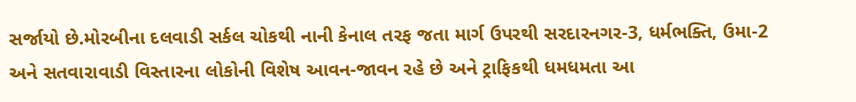સર્જાયો છે.મોરબીના દલવાડી સર્કલ ચોકથી નાની કેનાલ તરફ જતા માર્ગ ઉપરથી સરદારનગર-3, ધર્મભક્તિ, ઉમા-2 અને સતવારાવાડી વિસ્તારના લોકોની વિશેષ આવન-જાવન રહે છે અને ટ્રાફિકથી ધમધમતા આ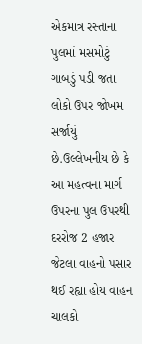એકમાત્ર રસ્તાના પુલમાં મસમોટું ગાબડું પડી જતા લોકો ઉપર જોખમ સર્જાયું છે.ઉલ્લેખનીય છે કે આ મહત્વના માર્ગ ઉપરના પુલ ઉપરથી દરરોજ 2 હજાર જેટલા વાહનો પસાર થઈ રહ્યા હોય વાહન ચાલકો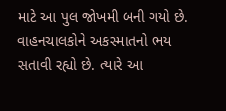માટે આ પુલ જોખમી બની ગયો છે. વાહનચાલકોને અકસ્માતનો ભય સતાવી રહ્યો છે. ત્યારે આ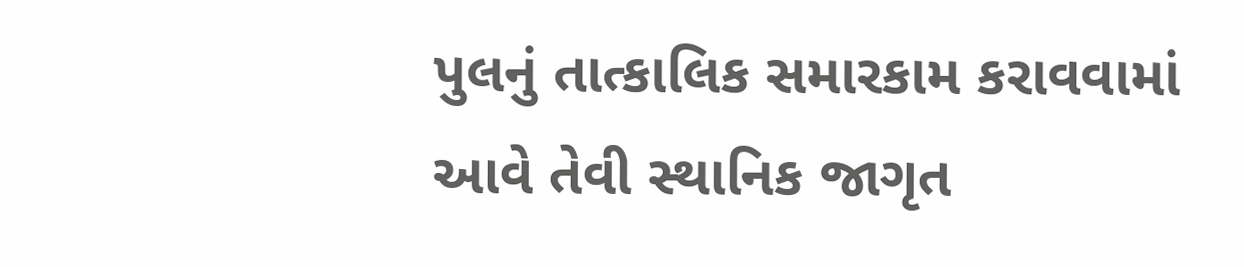પુલનું તાત્કાલિક સમારકામ કરાવવામાં આવે તેવી સ્થાનિક જાગૃત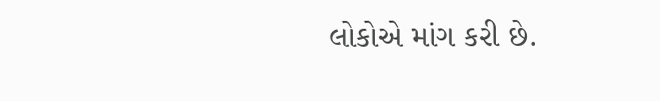લોકોએ માંગ કરી છે.